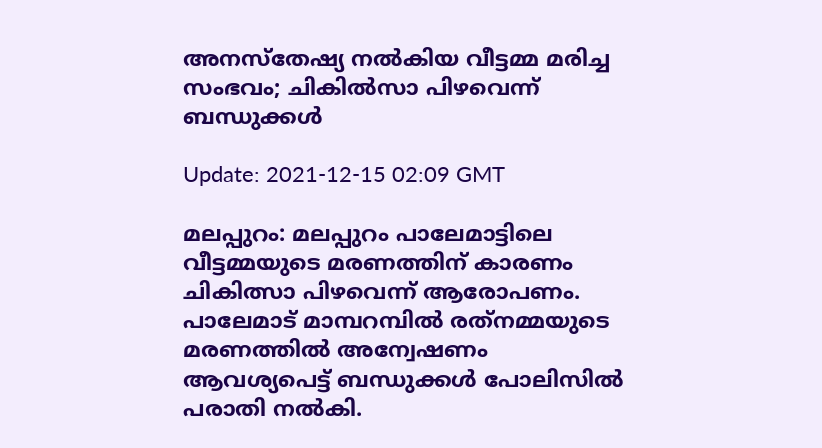അനസ്‌തേഷ്യ നല്‍കിയ വീട്ടമ്മ മരിച്ച സംഭവം; ചികില്‍സാ പിഴവെന്ന് ബന്ധുക്കള്‍

Update: 2021-12-15 02:09 GMT

മലപ്പുറം: മലപ്പുറം പാലേമാട്ടിലെ വീട്ടമ്മയുടെ മരണത്തിന് കാരണം ചികിത്സാ പിഴവെന്ന് ആരോപണം. പാലേമാട് മാമ്പറമ്പില്‍ രത്‌നമ്മയുടെ മരണത്തില്‍ അന്വേഷണം ആവശ്യപെട്ട് ബന്ധുക്കള്‍ പോലിസില്‍ പരാതി നല്‍കി.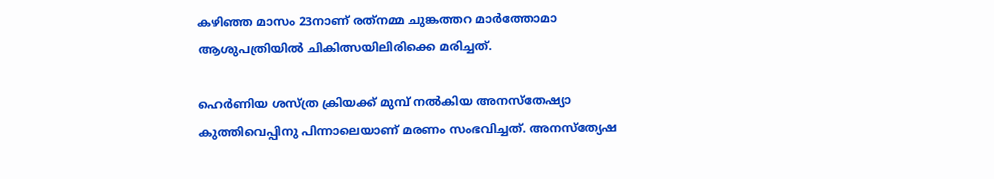കഴിഞ്ഞ മാസം 23നാണ് രത്‌നമ്മ ചുങ്കത്തറ മാര്‍ത്തോമാ ആശുപത്രിയില്‍ ചികിത്സയിലിരിക്കെ മരിച്ചത്.

ഹെര്‍ണിയ ശസ്ത്ര ക്രിയക്ക് മുമ്പ് നല്‍കിയ അനസ്‌തേഷ്യാ കുത്തിവെപ്പിനു പിന്നാലെയാണ് മരണം സംഭവിച്ചത്. അനസ്‌ത്യേഷ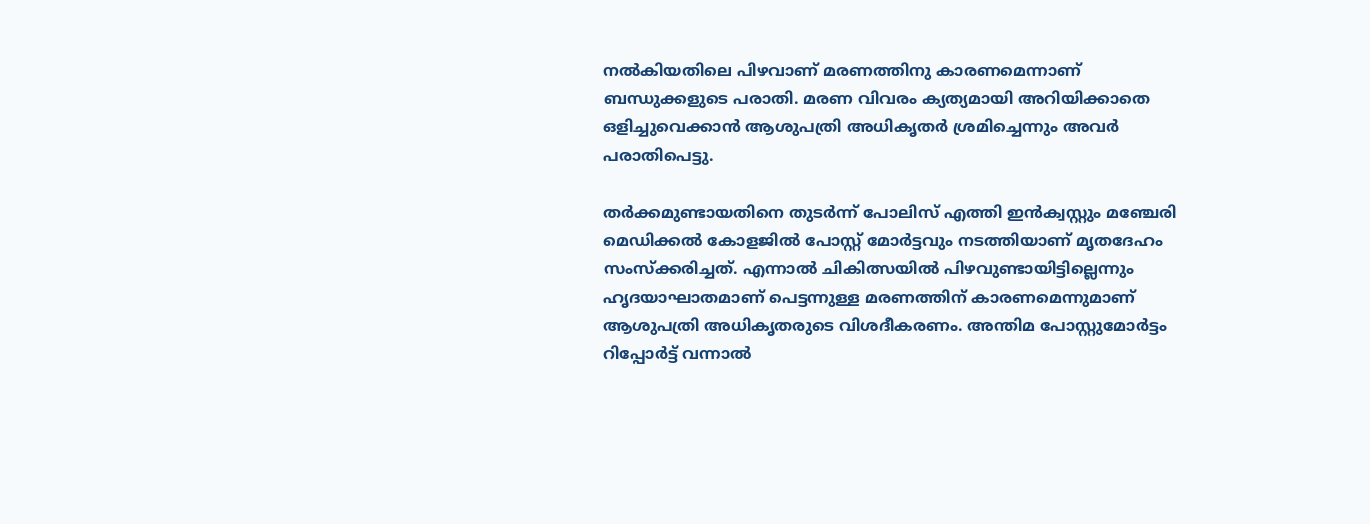നല്‍കിയതിലെ പിഴവാണ് മരണത്തിനു കാരണമെന്നാണ് ബന്ധുക്കളുടെ പരാതി. മരണ വിവരം ക്യത്യമായി അറിയിക്കാതെ ഒളിച്ചുവെക്കാന്‍ ആശുപത്രി അധികൃതര്‍ ശ്രമിച്ചെന്നും അവര്‍ പരാതിപെട്ടു.

തര്‍ക്കമുണ്ടായതിനെ തുടര്‍ന്ന് പോലിസ് എത്തി ഇന്‍ക്വസ്റ്റും മഞ്ചേരി മെഡിക്കല്‍ കോളജില്‍ പോസ്റ്റ് മോര്‍ട്ടവും നടത്തിയാണ് മൃതദേഹം സംസ്‌ക്കരിച്ചത്. എന്നാല്‍ ചികിത്സയില്‍ പിഴവുണ്ടായിട്ടില്ലെന്നും ഹൃദയാഘാതമാണ് പെട്ടന്നുള്ള മരണത്തിന് കാരണമെന്നുമാണ് ആശുപത്രി അധികൃതരുടെ വിശദീകരണം. അന്തിമ പോസ്റ്റുമോര്‍ട്ടം റിപ്പോര്‍ട്ട് വന്നാല്‍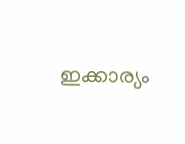ഇക്കാര്യം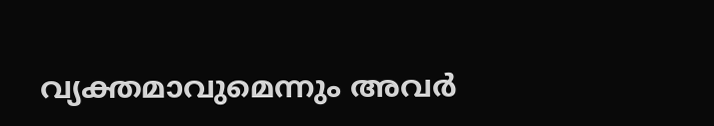വ്യക്തമാവുമെന്നും അവര്‍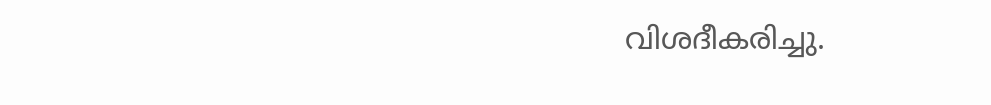വിശദീകരിച്ചു.